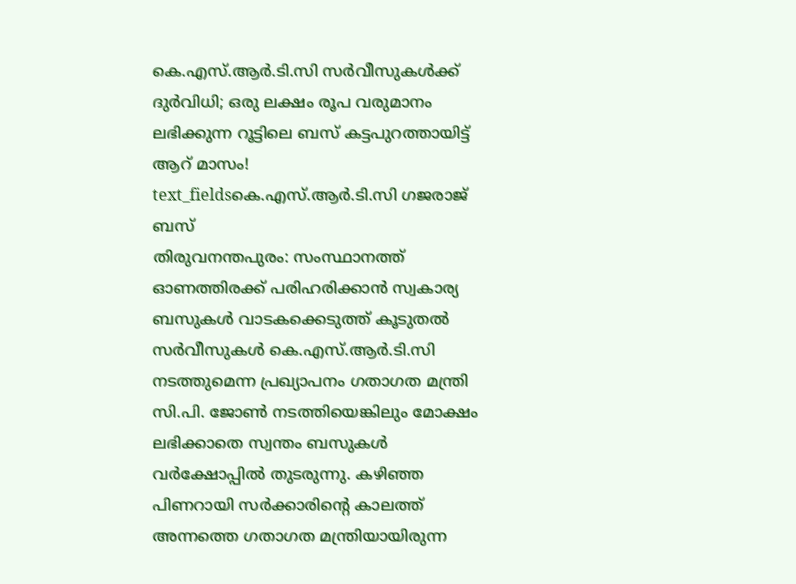കെ.എസ്.ആർ.ടി.സി സർവീസുകൾക്ക് ദുർവിധി; ഒരു ലക്ഷം രൂപ വരുമാനം ലഭിക്കുന്ന റൂട്ടിലെ ബസ് കട്ടപുറത്തായിട്ട് ആറ് മാസം!
text_fieldsകെ.എസ്.ആർ.ടി.സി ഗജരാജ് ബസ്
തിരുവനന്തപുരം: സംസ്ഥാനത്ത് ഓണത്തിരക്ക് പരിഹരിക്കാൻ സ്വകാര്യ ബസുകൾ വാടകക്കെടുത്ത് കൂടുതൽ സർവീസുകൾ കെ.എസ്.ആർ.ടി.സി നടത്തുമെന്ന പ്രഖ്യാപനം ഗതാഗത മന്ത്രി സി.പി. ജോൺ നടത്തിയെങ്കിലും മോക്ഷം ലഭിക്കാതെ സ്വന്തം ബസുകൾ വർക്ഷോപ്പിൽ തുടരുന്നു. കഴിഞ്ഞ പിണറായി സർക്കാരിന്റെ കാലത്ത് അന്നത്തെ ഗതാഗത മന്ത്രിയായിരുന്ന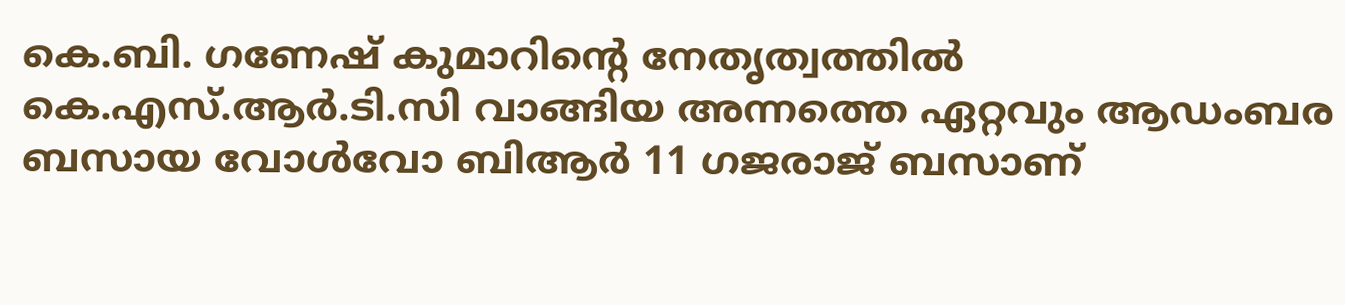കെ.ബി. ഗണേഷ് കുമാറിന്റെ നേതൃത്വത്തിൽ കെ.എസ്.ആർ.ടി.സി വാങ്ങിയ അന്നത്തെ ഏറ്റവും ആഡംബര ബസായ വോൾവോ ബിആർ 11 ഗജരാജ് ബസാണ്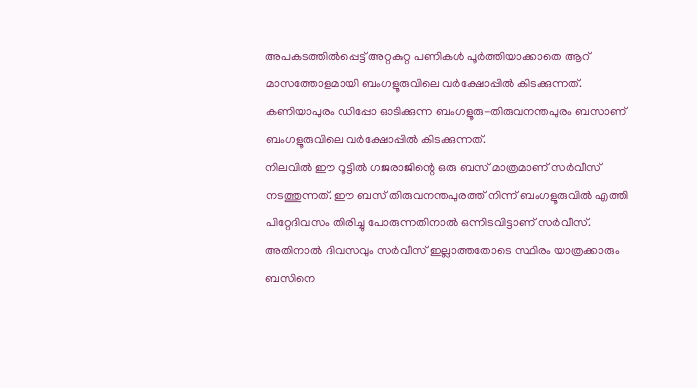അപകടത്തിൽപ്പെട്ട് അറ്റകുറ്റ പണികൾ പൂർത്തിയാക്കാതെ ആറ് മാസത്തോളമായി ബംഗളൂരുവിലെ വർക്ഷോപ്പിൽ കിടക്കുന്നത്. കണിയാപുരം ഡിപ്പോ ഓടിക്കുന്ന ബംഗളൂരു-തിരുവനന്തപുരം ബസാണ് ബംഗളൂരുവിലെ വർക്ഷോപ്പിൽ കിടക്കുന്നത്.
നിലവിൽ ഈ റൂട്ടിൽ ഗജരാജിന്റെ ഒരു ബസ് മാത്രമാണ് സർവീസ് നടത്തുന്നത്. ഈ ബസ് തിരുവനന്തപുരത്ത് നിന്ന് ബംഗളൂരുവിൽ എത്തി പിറ്റേദിവസം തിരിച്ചു പോരുന്നതിനാൽ ഒന്നിടവിട്ടാണ് സർവീസ്. അതിനാൽ ദിവസവും സർവീസ് ഇല്ലാത്തതോടെ സ്ഥിരം യാത്രക്കാരും ബസിനെ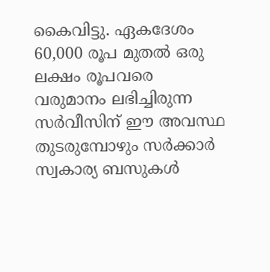കൈവിട്ടു. ഏകദേശം 60,000 രൂപ മുതൽ ഒരു ലക്ഷം രൂപവരെ വരുമാനം ലഭിച്ചിരുന്ന സർവീസിന് ഈ അവസ്ഥ തുടരുമ്പോഴും സർക്കാർ സ്വകാര്യ ബസുകൾ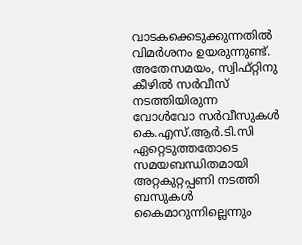വാടകക്കെടുക്കുന്നതിൽ വിമർശനം ഉയരുന്നുണ്ട്.
അതേസമയം, സ്വിഫ്റ്റിനു കീഴിൽ സർവീസ് നടത്തിയിരുന്ന വോൾവോ സർവീസുകൾ കെ.എസ്.ആർ.ടി.സി ഏറ്റെടുത്തതോടെ സമയബന്ധിതമായി അറ്റകുറ്റപ്പണി നടത്തി ബസുകൾ കൈമാറുന്നില്ലെന്നും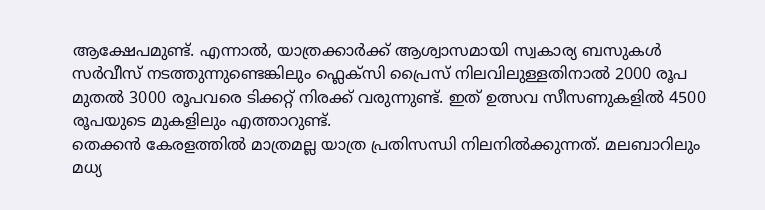ആക്ഷേപമുണ്ട്. എന്നാൽ, യാത്രക്കാർക്ക് ആശ്വാസമായി സ്വകാര്യ ബസുകൾ സർവീസ് നടത്തുന്നുണ്ടെങ്കിലും ഫ്ലെക്സി പ്രൈസ് നിലവിലുള്ളതിനാൽ 2000 രൂപ മുതൽ 3000 രൂപവരെ ടിക്കറ്റ് നിരക്ക് വരുന്നുണ്ട്. ഇത് ഉത്സവ സീസണുകളിൽ 4500 രൂപയുടെ മുകളിലും എത്താറുണ്ട്.
തെക്കൻ കേരളത്തിൽ മാത്രമല്ല യാത്ര പ്രതിസന്ധി നിലനിൽക്കുന്നത്. മലബാറിലും മധ്യ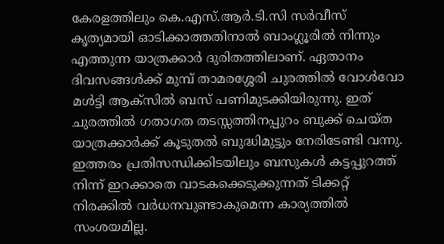കേരളത്തിലും കെ.എസ്.ആർ.ടി.സി സർവീസ് കൃത്യമായി ഓടിക്കാത്തതിനാൽ ബാംഗ്ലൂരിൽ നിന്നും എത്തുന്ന യാത്രക്കാർ ദുരിതത്തിലാണ്. ഏതാനം ദിവസങ്ങൾക്ക് മുമ്പ് താമരശ്ശേരി ചുരത്തിൽ വോൾവോ മൾട്ടി ആക്സിൽ ബസ് പണിമുടക്കിയിരുന്നു. ഇത് ചുരത്തിൽ ഗതാഗത തടസ്സത്തിനപ്പുറം ബുക്ക് ചെയ്ത യാത്രക്കാർക്ക് കൂടുതൽ ബുദ്ധിമുട്ടും നേരിടേണ്ടി വന്നു. ഇത്തരം പ്രതിസന്ധിക്കിടയിലും ബസുകൾ കട്ടപ്പുറത്ത് നിന്ന് ഇറക്കാതെ വാടകക്കെടുക്കുന്നത് ടിക്കറ്റ് നിരക്കിൽ വർധനവുണ്ടാകുമെന്ന കാര്യത്തിൽ സംശയമില്ല.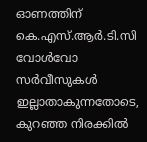ഓണത്തിന് കെ.എസ്.ആർ.ടി.സി വോൾവോ സർവീസുകൾ ഇല്ലാതാകുന്നതോടെ, കുറഞ്ഞ നിരക്കിൽ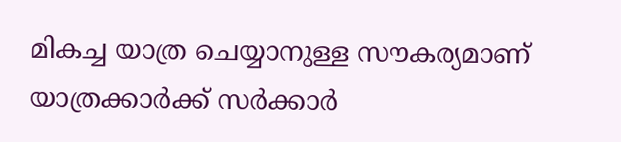മികച്ച യാത്ര ചെയ്യാനുള്ള സൗകര്യമാണ് യാത്രക്കാർക്ക് സർക്കാർ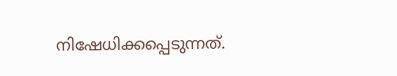നിഷേധിക്കപ്പെടുന്നത്.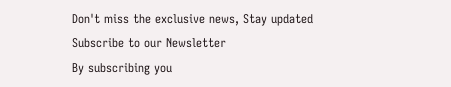Don't miss the exclusive news, Stay updated
Subscribe to our Newsletter
By subscribing you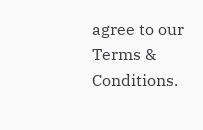agree to our Terms & Conditions.